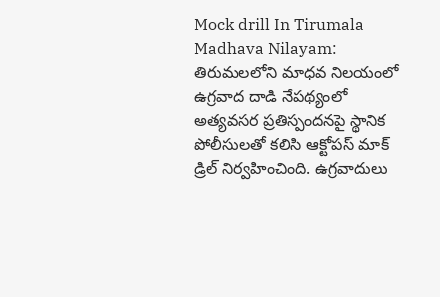Mock drill In Tirumala Madhava Nilayam: తిరుమలలోని మాధవ నిలయంలో ఉగ్రవాద దాడి నేపథ్యంలో అత్యవసర ప్రతిస్పందనపై స్థానిక పోలీసులతో కలిసి ఆక్టోపస్ మాక్ డ్రిల్ నిర్వహించింది. ఉగ్రవాదులు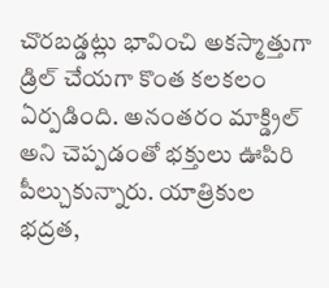చొరబడ్డట్లు భావించి అకస్మాత్తుగా డ్రిల్ చేయగా కొంత కలకలం ఏర్పడింది. అనంతరం మాక్డ్రిల్ అని చెప్పడంతో భక్తులు ఊపిరి పీల్చుకున్నారు. యాత్రికుల భద్రత,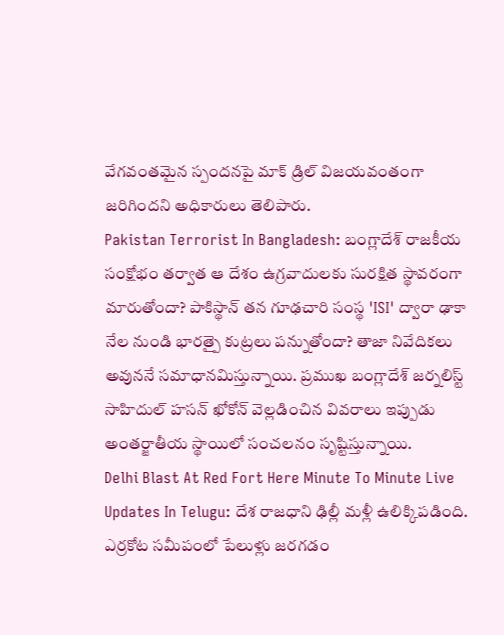వేగవంతమైన స్పందనపై మాక్ డ్రిల్ విజయవంతంగా జరిగిందని అధికారులు తెలిపారు.
Pakistan Terrorist In Bangladesh: బంగ్లాదేశ్ రాజకీయ సంక్షోభం తర్వాత ఆ దేశం ఉగ్రవాదులకు సురక్షిత స్థావరంగా మారుతోందా? పాకిస్థాన్ తన గూఢచారి సంస్థ 'ISI' ద్వారా ఢాకా నేల నుండి భారత్పై కుట్రలు పన్నుతోందా? తాజా నివేదికలు అవుననే సమాధానమిస్తున్నాయి. ప్రముఖ బంగ్లాదేశ్ జర్నలిస్ట్ సాహిదుల్ హసన్ ఖోకోన్ వెల్లడించిన వివరాలు ఇప్పుడు అంతర్జాతీయ స్థాయిలో సంచలనం సృష్టిస్తున్నాయి.
Delhi Blast At Red Fort Here Minute To Minute Live Updates In Telugu: దేశ రాజధాని ఢిల్లీ మళ్లీ ఉలిక్కిపడింది. ఎర్రకోట సమీపంలో పేలుళ్లు జరగడం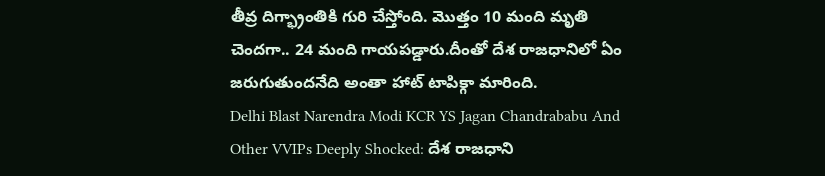తీవ్ర దిగ్భ్రాంతికి గురి చేస్తోంది. మొత్తం 10 మంది మృతి చెందగా.. 24 మంది గాయపడ్డారు.దీంతో దేశ రాజధానిలో ఏం జరుగుతుందనేది అంతా హాట్ టాపిక్గా మారింది.
Delhi Blast Narendra Modi KCR YS Jagan Chandrababu And Other VVIPs Deeply Shocked: దేశ రాజధాని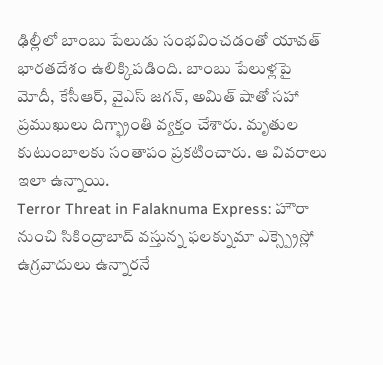ఢిల్లీలో బాంబు పేలుడు సంభవించడంతో యావత్ భారతదేశం ఉలిక్కిపడింది. బాంబు పేలుళ్లపై మోదీ, కేసీఆర్, వైఎస్ జగన్, అమిత్ షాతో సహా ప్రముఖులు దిగ్భ్రాంతి వ్యక్తం చేశారు. మృతుల కుటుంబాలకు సంతాపం ప్రకటించారు. ఆ వివరాలు ఇలా ఉన్నాయి.
Terror Threat in Falaknuma Express: హౌరా నుంచి సికింద్రాబాద్ వస్తున్న ఫలక్నుమా ఎక్స్ప్రెస్లో ఉగ్రవాదులు ఉన్నారనే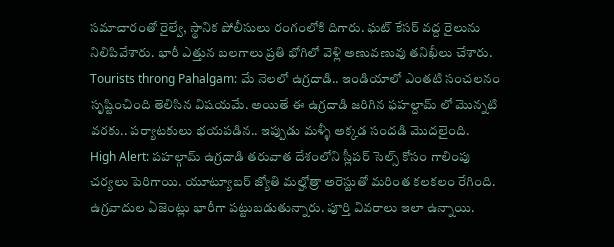సమాచారంతో రైల్వే, స్థానిక పోలీసులు రంగంలోకి దిగారు. ఘట్ కేసర్ వద్ద రైలును నిలిపివేశారు. భారీ ఎత్తున బలగాలు ప్రతి భోగిలో వెళ్లి అణువణువు తనిఖీలు చేశారు.
Tourists throng Pahalgam: మే నెలలో ఉగ్రదాడి.. ఇండియాలో ఎంతటి సంచలనం సృష్టించింది తెలిసిన విషయమే. అయితే ఈ ఉగ్రదాడి జరిగిన ఫహల్దామ్ లో మొన్నటి వరకు.. పర్యాటకులు భయపడిన.. ఇప్పుడు మళ్ళీ అక్కడ సందడి మొదలైంది.
High Alert: పహల్గామ్ ఉగ్రదాడి తరువాత దేశంలోని స్లీపర్ సెల్స్ కోసం గాలింపు చర్యలు పెరిగాయి. యూట్యూబర్ జ్యోతి మల్హోత్రా అరెస్టుతో మరింత కలకలం రేగింది. ఉగ్రవాదుల ఏజెంట్లు భారీగా పట్టుబడుతున్నారు. పూర్తి వివరాలు ఇలా ఉన్నాయి.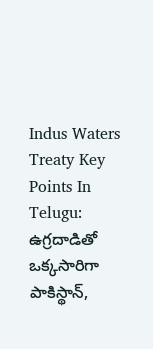Indus Waters Treaty Key Points In Telugu: ఉగ్రదాడితో ఒక్కసారిగా పాకిస్థాన్,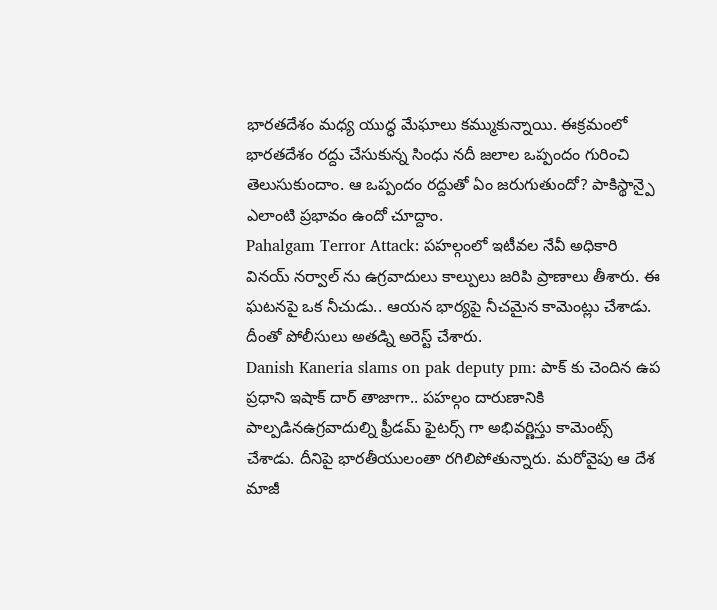భారతదేశం మధ్య యుద్ధ మేఘాలు కమ్ముకున్నాయి. ఈక్రమంలో భారతదేశం రద్దు చేసుకున్న సింధు నదీ జలాల ఒప్పందం గురించి తెలుసుకుందాం. ఆ ఒప్పందం రద్దుతో ఏం జరుగుతుందో? పాకిస్థాన్పై ఎలాంటి ప్రభావం ఉందో చూద్దాం.
Pahalgam Terror Attack: పహల్గంలో ఇటీవల నేవీ అధికారి వినయ్ నర్వాల్ ను ఉగ్రవాదులు కాల్పులు జరిపి ప్రాణాలు తీశారు. ఈ ఘటనపై ఒక నీచుడు.. ఆయన భార్యపై నీచమైన కామెంట్లు చేశాడు. దీంతో పోలీసులు అతడ్ని అరెస్ట్ చేశారు.
Danish Kaneria slams on pak deputy pm: పాక్ కు చెందిన ఉప ప్రధాని ఇషాక్ దార్ తాజాగా.. పహల్గం దారుణానికి పాల్పడినఉగ్రవాదుల్ని ఫ్రీడమ్ ఫైటర్స్ గా అభివర్ణిస్తు కామెంట్స్ చేశాడు. దీనిపై భారతీయులంతా రగిలిపోతున్నారు. మరోవైపు ఆ దేశ మాజీ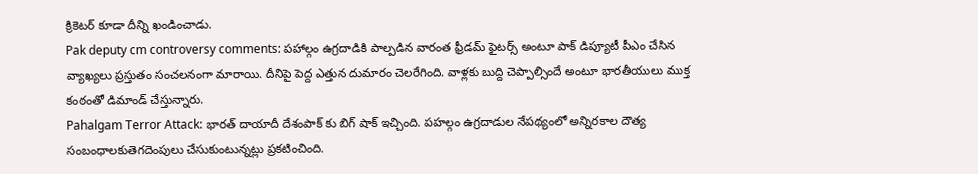క్రికెటర్ కూడా దీన్ని ఖండించాడు.
Pak deputy cm controversy comments: పహాల్గం ఉగ్రదాడికి పాల్పడిన వారంత ఫ్రీడమ్ ఫైటర్స్ అంటూ పాక్ డిప్యూటీ పీఎం చేసిన వ్యాఖ్యలు ప్రస్తుతం సంచలనంగా మారాయి. దీనిపై పెద్ద ఎత్తున దుమారం చెలరేగింది. వాళ్లకు బుద్ది చెప్పాల్సిందే అంటూ భారతీయులు ముక్త కంఠంతో డిమాండ్ చేస్తున్నారు.
Pahalgam Terror Attack: భారత్ దాయాదీ దేశంపాక్ కు బిగ్ షాక్ ఇచ్చింది. పహల్గం ఉగ్రదాడుల నేపథ్యంలో అన్నిరకాల దౌత్య సంబంధాలకుతెగదెంపులు చేసుకుంటున్నట్లు ప్రకటించింది.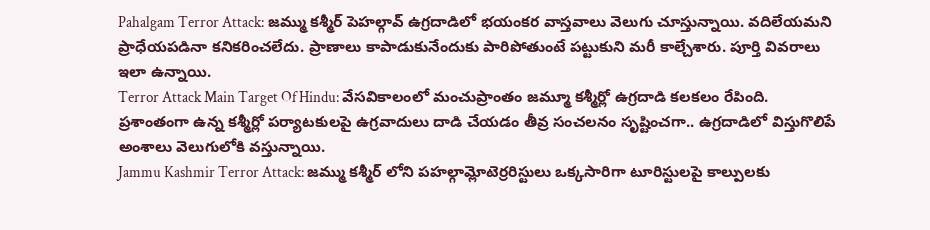Pahalgam Terror Attack: జమ్ము కశ్మీర్ పెహల్గావ్ ఉగ్రదాడిలో భయంకర వాస్తవాలు వెలుగు చూస్తున్నాయి. వదిలేయమని ప్రాధేయపడినా కనికరించలేదు. ప్రాణాలు కాపాడుకునేందుకు పారిపోతుంటే పట్టుకుని మరీ కాల్చేశారు. పూర్తి వివరాలు ఇలా ఉన్నాయి.
Terror Attack Main Target Of Hindu: వేసవికాలంలో మంచుప్రాంతం జమ్మూ కశ్మీర్లో ఉగ్రదాడి కలకలం రేపింది. ప్రశాంతంగా ఉన్న కశ్మీర్లో పర్యాటకులపై ఉగ్రవాదులు దాడి చేయడం తీవ్ర సంచలనం సృష్టించగా.. ఉగ్రదాడిలో విస్తుగొలిపే అంశాలు వెలుగులోకి వస్తున్నాయి.
Jammu Kashmir Terror Attack: జమ్ము కశ్మీర్ లోని పహల్గామ్లోటెర్రరిస్టులు ఒక్కసారిగా టూరిస్టులపై కాల్పులకు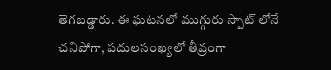తెగబడ్డారు. ఈ ఘటనలో ముగ్గురు స్పాట్ లోనే చనిపోగా, పదులసంఖ్యలో తీవ్రంగా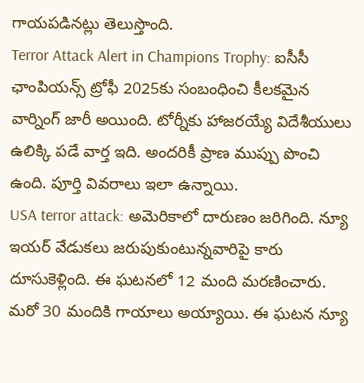గాయపడినట్లు తెలుస్తొంది.
Terror Attack Alert in Champions Trophy: ఐసీసీ ఛాంపియన్స్ ట్రోఫీ 2025కు సంబంధించి కీలకమైన వార్నింగ్ జారీ అయింది. టోర్నీకు హాజరయ్యే విదేశీయులు ఉలిక్కి పడే వార్త ఇది. అందరికీ ప్రాణ ముప్పు పొంచి ఉంది. పూర్తి వివరాలు ఇలా ఉన్నాయి.
USA terror attack: అమెరికాలో దారుణం జరిగింది. న్యూ ఇయర్ వేడుకలు జరుపుకుంటున్నవారిపై కారు దూసుకెళ్లింది. ఈ ఘటనలో 12 మంది మరణించారు. మరో 30 మందికి గాయాలు అయ్యాయి. ఈ ఘటన న్యూ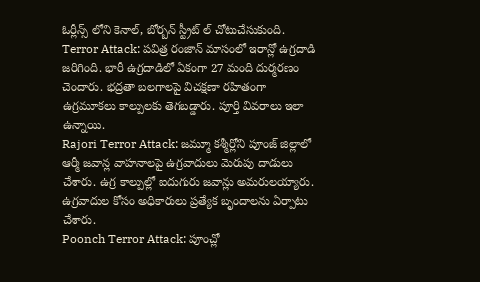ఓర్లీన్స్ లోని కెనాల్, బోర్బన్ స్ట్రీట్ ల్ చోటుచేసుకుంది.
Terror Attack: పవిత్ర రంజాన్ మాసంలో ఇరాన్లో ఉగ్రదాడి జరిగింది. భారీ ఉగ్రదాడిలో ఏకంగా 27 మంది దుర్మరణం చెందారు. భద్రతా బలగాలపై విచక్షణా రహితంగా ఉగ్రమూకలు కాల్పులకు తెగబడ్డారు. పూర్తి వివరాలు ఇలా ఉన్నాయి.
Rajori Terror Attack: జమ్మూ కశ్మీర్లోని పూంజ్ జిల్లాలో ఆర్మీ జవాన్ల వాహనాలపై ఉగ్రవాదులు మెరుపు దాడులు చేశారు. ఉగ్ర కాల్పుల్లో ఐదుగురు జవాన్లు అమరులయ్యారు. ఉగ్రవాదుల కోసం అధికారులు ప్రత్యేక బృందాలను ఏర్పాటు చేశారు.
Poonch Terror Attack: పూంచ్లో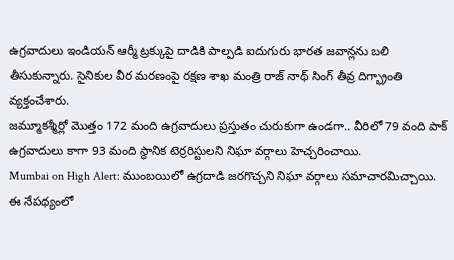ఉగ్రవాదులు ఇండియన్ ఆర్మీ ట్రక్కుపై దాడికి పాల్పడి ఐదుగురు భారత జవాన్లను బలి తీసుకున్నారు. సైనికుల వీర మరణంపై రక్షణ శాఖ మంత్రి రాజ్ నాథ్ సింగ్ తీవ్ర దిగ్భ్రాంతి వ్యక్తంచేశారు.
జమ్మూకశ్మీర్లో మొత్తం 172 మంది ఉగ్రవాదులు ప్రస్తుతం చురుకుగా ఉండగా.. వీరిలో 79 వంది పాక్ ఉగ్రవాదులు కాగా 93 మంది స్థానిక టెర్రరిస్టులని నిఘా వర్గాలు హెచ్చరించాయి.
Mumbai on High Alert: ముంబయిలో ఉగ్రదాడి జరగొచ్చని నిఘా వర్గాలు సమాచారమిచ్చాయి. ఈ నేపథ్యంలో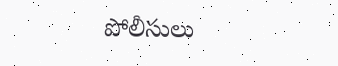పోలీసులు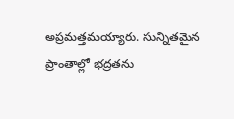అప్రమత్తమయ్యారు. సున్నితమైన ప్రాంతాల్లో భద్రతను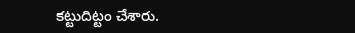కట్టుదిట్టం చేశారు.